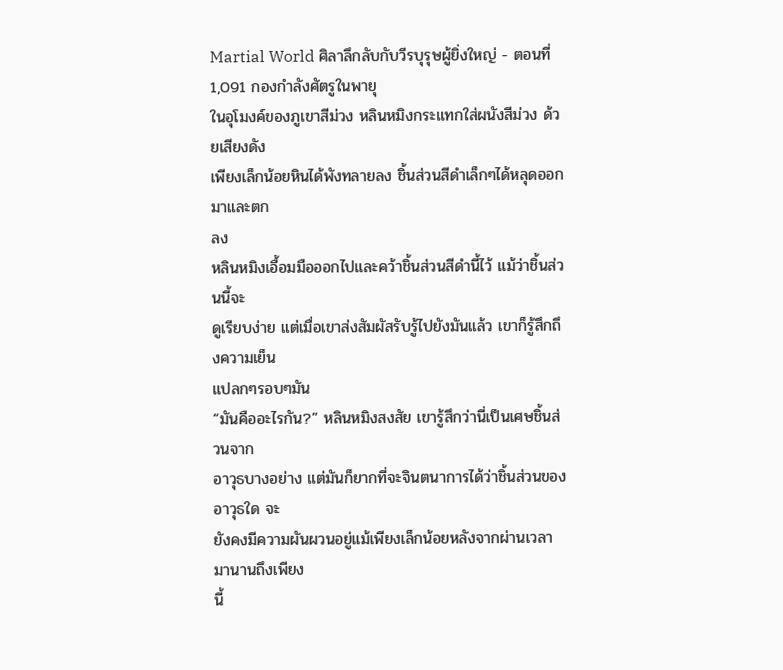Martial World ศิลาลึกลับกับวีรบุรุษผู้ยิ่งใหญ่ - ตอนที่ 1,091 กองกำลังศัตรูในพายุ
ในอุโมงค์ของภูเขาสีม่วง หลินหมิงกระแทกใส่ผนังสีม่วง ด้วยเสียงดัง
เพียงเล็กน้อยหินได้พังทลายลง ชิ้นส่วนสีดำเล็กๆได้หลุดออกมาและตก
ลง
หลินหมิงเอื้อมมือออกไปและคว้าชิ้นส่วนสีดำนี้ไว้ แม้ว่าชิ้นส่วนนี้จะ
ดูเรียบง่าย แต่เมื่อเขาส่งสัมผัสรับรู้ไปยังมันแล้ว เขาก็รู้สึกถึงความเย็น
แปลกๆรอบๆมัน
“มันคืออะไรกัน?” หลินหมิงสงสัย เขารู้สึกว่านี่เป็นเศษชิ้นส่วนจาก
อาวุธบางอย่าง แต่มันก็ยากที่จะจินตนาการได้ว่าชิ้นส่วนของอาวุธใด จะ
ยังคงมีความผันผวนอยู่แม้เพียงเล็กน้อยหลังจากผ่านเวลามานานถึงเพียง
นี้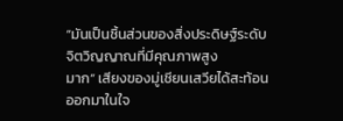“มันเป็นชิ้นส่วนของสิ่งประดิษฐ์ระดับจิตวิญญาณที่มีคุณภาพสูง
มาก” เสียงของมู่เชียนเสวียได้สะท้อนออกมาในใจ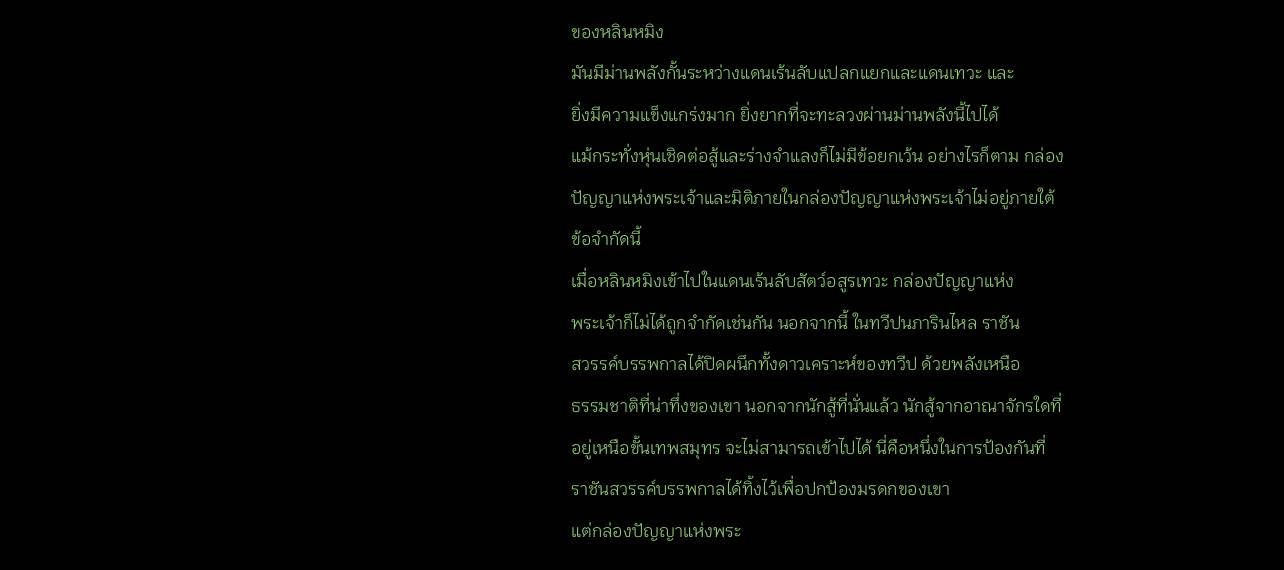ของหลินหมิง
มันมีม่านพลังกั้นระหว่างแดนเร้นลับแปลกแยกและแดนเทวะ และ
ยิ่งมีความแข็งแกร่งมาก ยิ่งยากที่จะทะลวงผ่านม่านพลังนี้ไปได้
แม้กระทั่งหุ่นเชิดต่อสู้และร่างจำแลงก็ไม่มีข้อยกเว้น อย่างไรก็ตาม กล่อง
ปัญญาแห่งพระเจ้าและมิติภายในกล่องปัญญาแห่งพระเจ้าไม่อยู่ภายใต้
ข้อจำกัดนี้
เมื่อหลินหมิงเข้าไปในแดนเร้นลับสัตว์อสูรเทวะ กล่องปัญญาแห่ง
พระเจ้าก็ไม่ได้ถูกจำกัดเช่นกัน นอกจากนี้ ในทวีปนภารินไหล ราชัน
สวรรค์บรรพกาลได้ปิดผนึกทั้งดาวเคราะห์ของทวีป ด้วยพลังเหนือ
ธรรมชาติที่น่าทึ่งของเขา นอกจากนักสู้ที่นั่นแล้ว นักสู้จากอาณาจักรใดที่
อยู่เหนือขั้นเทพสมุทร จะไม่สามารถเข้าไปได้ นี่คือหนึ่งในการป้องกันที่
ราชันสวรรค์บรรพกาลได้ทิ้งไว้เพื่อปกป้องมรดกของเขา
แต่กล่องปัญญาแห่งพระ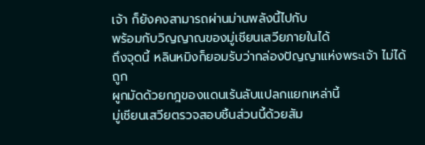เจ้า ก็ยังคงสามารถผ่านม่านพลังนี้ไปกับ
พร้อมกับวิญญาณของมู่เชียนเสวียภายในได้
ถึงจุดนี้ หลินหมิงก็ยอมรับว่ากล่องปัญญาแห่งพระเจ้า ไม่ได้ถูก
ผูกมัดด้วยกฎของแดนเร้นลับแปลกแยกเหล่านี้
มู่เชียนเสวียตรวจสอบชิ้นส่วนนี้ด้วยสัม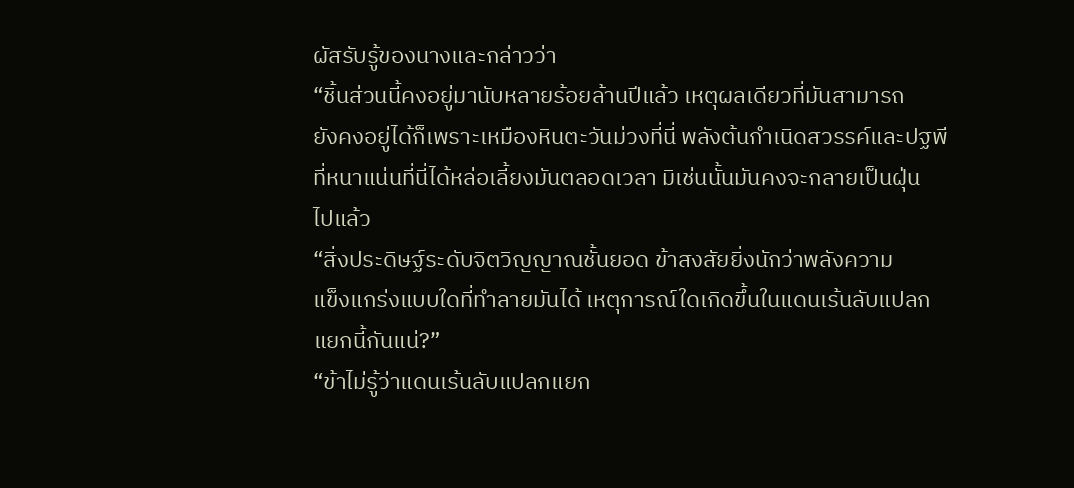ผัสรับรู้ของนางและกล่าวว่า
“ชิ้นส่วนนี้คงอยู่มานับหลายร้อยล้านปีแล้ว เหตุผลเดียวที่มันสามารถ
ยังคงอยู่ได้ก็เพราะเหมืองหินตะวันม่วงที่นี่ พลังต้นกำเนิดสวรรค์และปฐพี
ที่หนาแน่นที่นี่ได้หล่อเลี้ยงมันตลอดเวลา มิเช่นนั้นมันคงจะกลายเป็นฝุ่น
ไปแล้ว
“สิ่งประดิษฐ์ระดับจิตวิญญาณชั้นยอด ข้าสงสัยยิ่งนักว่าพลังความ
แข็งแกร่งแบบใดที่ทำลายมันได้ เหตุการณ์ใดเกิดขึ้นในแดนเร้นลับแปลก
แยกนี้กันแน่?”
“ข้าไม่รู้ว่าแดนเร้นลับแปลกแยก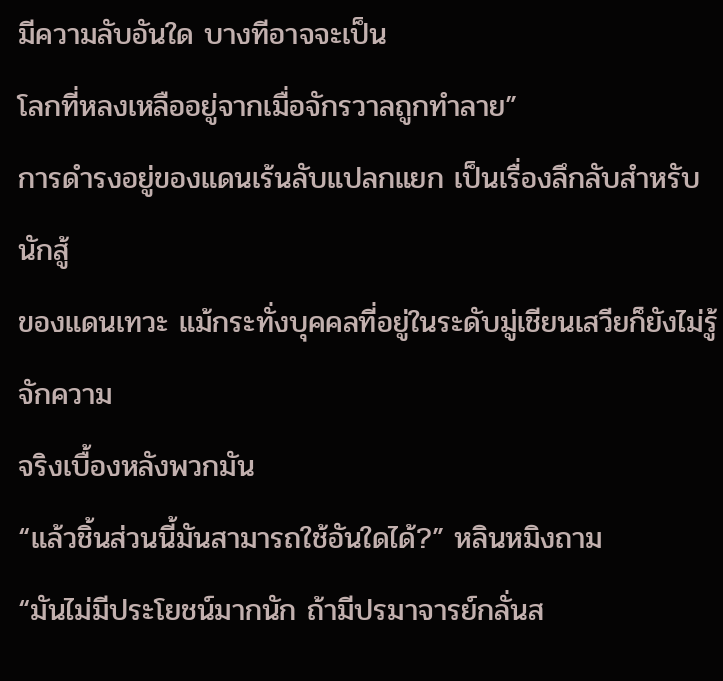มีความลับอันใด บางทีอาจจะเป็น
โลกที่หลงเหลืออยู่จากเมื่อจักรวาลถูกทำลาย”
การดำรงอยู่ของแดนเร้นลับแปลกแยก เป็นเรื่องลึกลับสำหรับนักสู้
ของแดนเทวะ แม้กระทั่งบุคคลที่อยู่ในระดับมู่เชียนเสวียก็ยังไม่รู้จักความ
จริงเบื้องหลังพวกมัน
“แล้วชิ้นส่วนนี้มันสามารถใช้อันใดได้?” หลินหมิงถาม
“มันไม่มีประโยชน์มากนัก ถ้ามีปรมาจารย์กลั่นส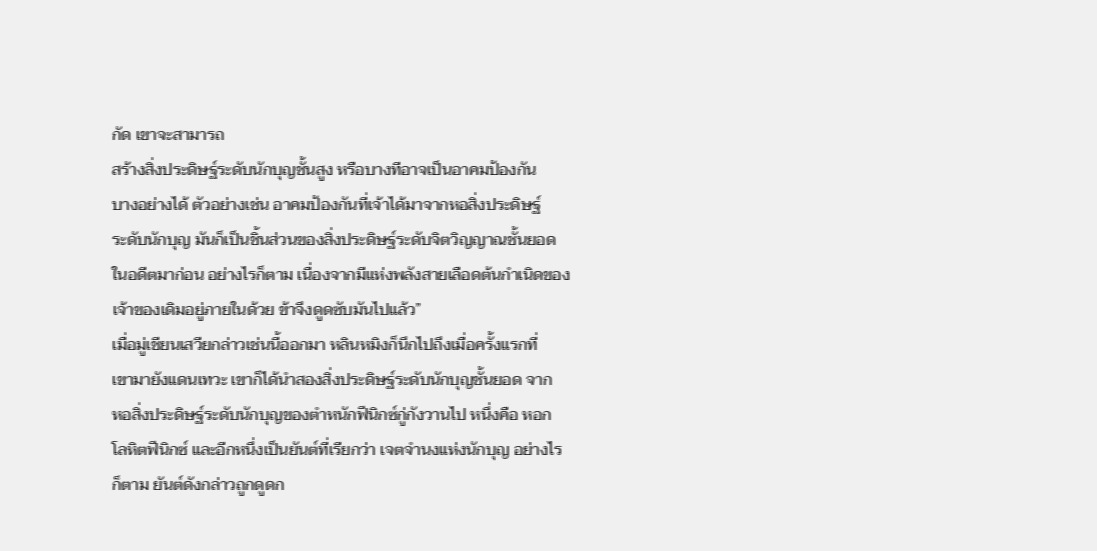กัด เขาจะสามารถ
สร้างสิ่งประดิษฐ์ระดับนักบุญชั้นสูง หรือบางทีอาจเป็นอาคมป้องกัน
บางอย่างได้ ตัวอย่างเช่น อาคมป้องกันที่เจ้าได้มาจากหอสิ่งประดิษฐ์
ระดับนักบุญ มันก็เป็นชิ้นส่วนของสิ่งประดิษฐ์ระดับจิตวิญญาณชั้นยอด
ในอดีตมาก่อน อย่างไรก็ตาม เนื่องจากมีแห่งพลังสายเลือดต้นกำเนิดของ
เจ้าของเดิมอยู่ภายในด้วย ข้าจึงดูดซับมันไปแล้ว”
เมื่อมู่เชียนเสวียกล่าวเช่นนี้ออกมา หลินหมิงก็นึกไปถึงเมื่อครั้งแรกที่
เขามายังแดนเทวะ เขาก็ได้นำสองสิ่งประดิษฐ์ระดับนักบุญชั้นยอด จาก
หอสิ่งประดิษฐ์ระดับนักบุญของตำหนักฟีนิกซ์กู่กังวานไป หนึ่งคือ หอก
โลหิตฟีนิกซ์ และอีกหนึ่งเป็นยันต์ที่เรียกว่า เจตจำนงแห่งนักบุญ อย่างไร
ก็ตาม ยันต์ดังกล่าวถูกดูดก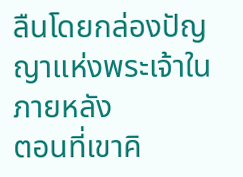ลืนโดยกล่องปัญญาแห่งพระเจ้าในภายหลัง
ตอนที่เขาคิ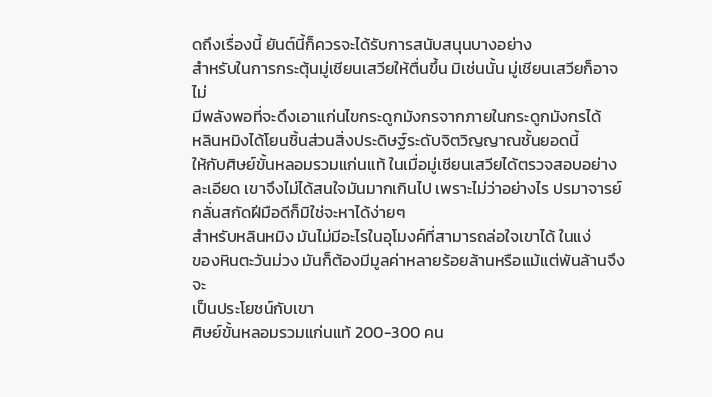ดถึงเรื่องนี้ ยันต์นี้ก็ควรจะได้รับการสนับสนุนบางอย่าง
สำหรับในการกระตุ้นมู่เชียนเสวียให้ตื่นขึ้น มิเช่นนั้น มู่เชียนเสวียก็อาจไม่
มีพลังพอที่จะดึงเอาแก่นไขกระดูกมังกรจากภายในกระดูกมังกรได้
หลินหมิงได้โยนชิ้นส่วนสิ่งประดิษฐ์ระดับจิตวิญญาณชั้นยอดนี้
ให้กับศิษย์ขั้นหลอมรวมแก่นแท้ ในเมื่อมู่เชียนเสวียได้ตรวจสอบอย่าง
ละเอียด เขาจึงไม่ได้สนใจมันมากเกินไป เพราะไม่ว่าอย่างไร ปรมาจารย์
กลั่นสกัดฝีมือดีก็มิใช่จะหาได้ง่ายๆ
สำหรับหลินหมิง มันไม่มีอะไรในอุโมงค์ที่สามารถล่อใจเขาได้ ในแง่
ของหินตะวันม่วง มันก็ต้องมีมูลค่าหลายร้อยล้านหรือแม้แต่พันล้านจึงจะ
เป็นประโยชน์กับเขา
ศิษย์ขั้นหลอมรวมแก่นแท้ 200-300 คน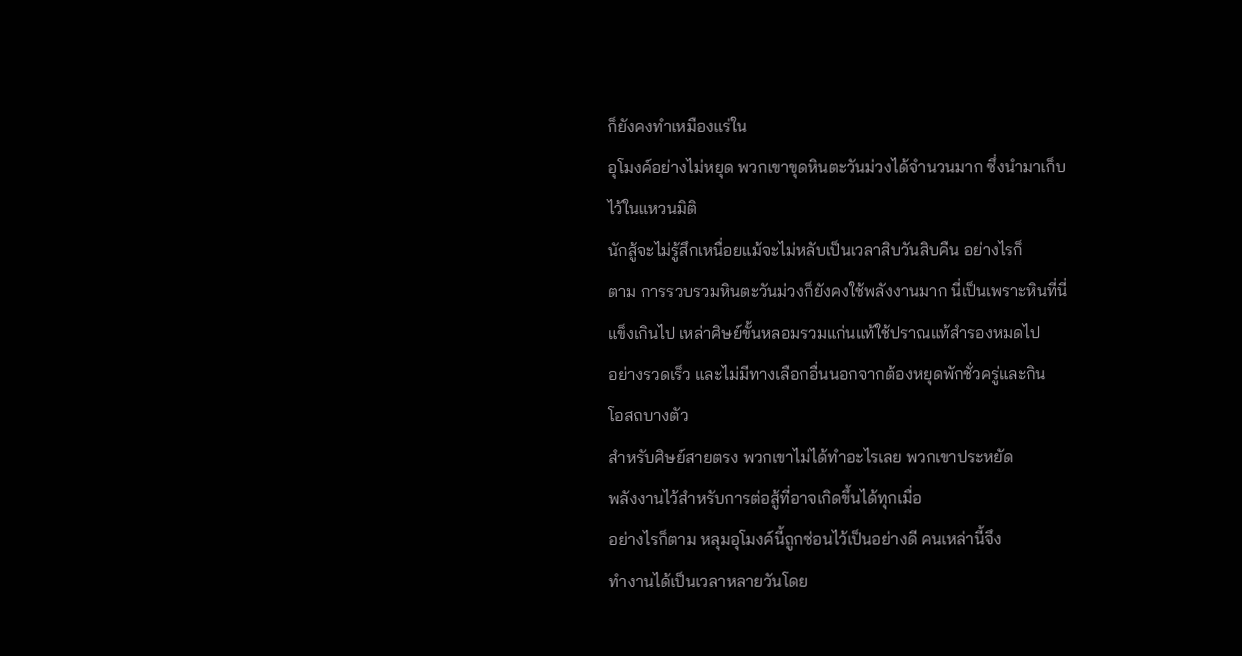ก็ยังคงทำเหมืองแร่ใน
อุโมงค์อย่างไม่หยุด พวกเขาขุดหินตะวันม่วงได้จำนวนมาก ซึ่งนำมาเก็บ
ไว้ในแหวนมิติ
นักสู้จะไม่รู้สึกเหนื่อยแม้จะไม่หลับเป็นเวลาสิบวันสิบคืน อย่างไรก็
ตาม การรวบรวมหินตะวันม่วงก็ยังคงใช้พลังงานมาก นี่เป็นเพราะหินที่นี่
แข็งเกินไป เหล่าศิษย์ขั้นหลอมรวมแก่นแท้ใช้ปราณแท้สำรองหมดไป
อย่างรวดเร็ว และไม่มีทางเลือกอื่นนอกจากต้องหยุดพักชั่วครู่และกิน
โอสถบางตัว
สำหรับศิษย์สายตรง พวกเขาไม่ได้ทำอะไรเลย พวกเขาประหยัด
พลังงานไว้สำหรับการต่อสู้ที่อาจเกิดขึ้นได้ทุกเมื่อ
อย่างไรก็ตาม หลุมอุโมงค์นี้ถูกซ่อนไว้เป็นอย่างดี คนเหล่านี้จึง
ทำงานได้เป็นเวลาหลายวันโดย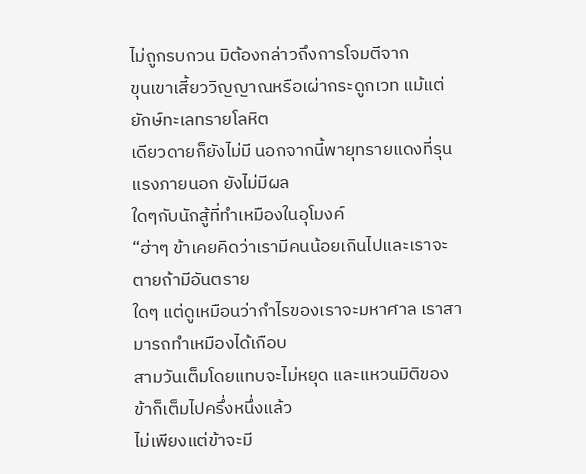ไม่ถูกรบกวน มิต้องกล่าวถึงการโจมตีจาก
ขุนเขาเสี้ยววิญญาณหรือเผ่ากระดูกเวท แม้แต่ยักษ์ทะเลทรายโลหิต
เดียวดายก็ยังไม่มี นอกจากนี้พายุทรายแดงที่รุนแรงภายนอก ยังไม่มีผล
ใดๆกับนักสู้ที่ทำเหมืองในอุโมงค์
“ฮ่าๆ ข้าเคยคิดว่าเรามีคนน้อยเกินไปและเราจะตายถ้ามีอันตราย
ใดๆ แต่ดูเหมือนว่ากำไรของเราจะมหาศาล เราสามารถทำเหมืองได้เกือบ
สามวันเต็มโดยแทบจะไม่หยุด และแหวนมิติของข้าก็เต็มไปครึ่งหนึ่งแล้ว
ไม่เพียงแต่ข้าจะมี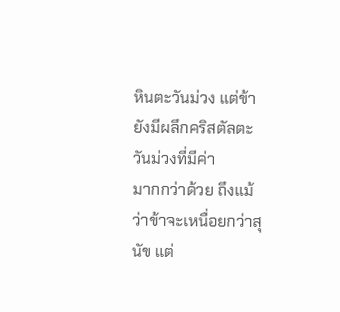หินตะวันม่วง แต่ข้ายังมีผลึกคริสตัลตะวันม่วงที่มีค่า
มากกว่าด้วย ถึงแม้ว่าข้าจะเหนื่อยกว่าสุนัข แต่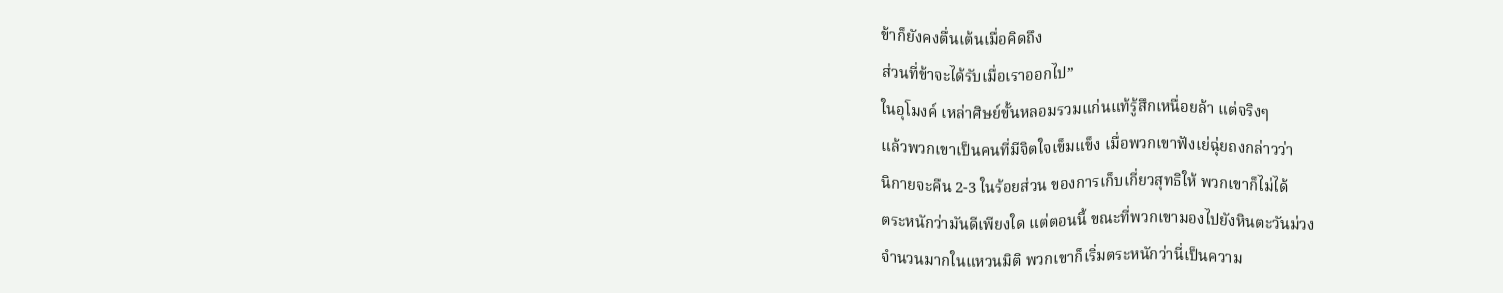ข้าก็ยังคงตื่นเต้นเมื่อคิดถึง
ส่วนที่ข้าจะได้รับเมื่อเราออกไป”
ในอุโมงค์ เหล่าศิษย์ขั้นหลอมรวมแก่นแท้รู้สึกเหนื่อยล้า แต่จริงๆ
แล้วพวกเขาเป็นคนที่มีจิตใจเข็มแข็ง เมื่อพวกเขาฟังเย่ฉุ่ยถงกล่าวว่า
นิกายจะคืน 2-3 ในร้อยส่วน ของการเก็บเกี่ยวสุทธิให้ พวกเขาก็ไม่ได้
ตระหนักว่ามันดีเพียงใด แต่ตอนนี้ ขณะที่พวกเขามองไปยังหินตะวันม่วง
จำนวนมากในแหวนมิติ พวกเขาก็เริ่มตระหนักว่านี่เป็นความ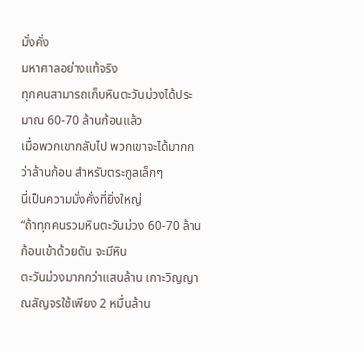มั่งคั่ง
มหาศาลอย่างแท้จริง
ทุกคนสามารถเก็บหินตะวันม่วงได้ประมาณ 60-70 ล้านก้อนแล้ว
เมื่อพวกเขากลับไป พวกเขาจะได้มากกว่าล้านก้อน สำหรับตระกูลเล็กๆ
นี่เป็นความมั่งคั่งที่ยิ่งใหญ่
“ถ้าทุกคนรวมหินตะวันม่วง 60-70 ล้านก้อนเข้าด้วยดัน จะมีหิน
ตะวันม่วงมากกว่าแสนล้าน เกาะวิญญาณสัญจรใช้เพียง 2 หมื่นล้าน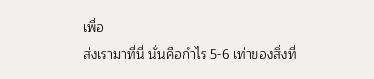เพื่อ
ส่งเรามาที่นี่ นั่นคือกำไร 5-6 เท่าของสิ่งที่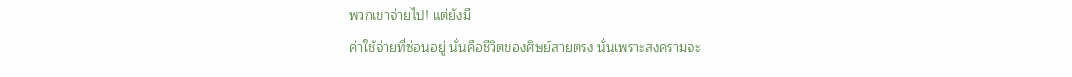พวกเขาจ่ายไป! แต่ยังมี
ค่าใช้จ่ายที่ซ่อนอยู่ นั่นคือชีวิตของศิษย์สายตรง นั่นเพราะสงครามจะ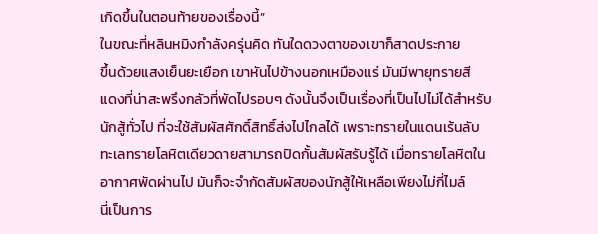เกิดขึ้นในตอนท้ายของเรื่องนี้”
ในขณะที่หลินหมิงกำลังครุ่นคิด ทันใดดวงตาของเขาก็สาดประกาย
ขึ้นด้วยแสงเย็นยะเยือก เขาหันไปข้างนอกเหมืองแร่ มันมีพายุทรายสี
แดงที่น่าสะพรึงกลัวที่พัดไปรอบๆ ดังนั้นจึงเป็นเรื่องที่เป็นไปไม่ได้สำหรับ
นักสู้ทั่วไป ที่จะใช้สัมผัสศักดิ์สิทธิ์ส่งไปไกลได้ เพราะทรายในแดนเร้นลับ
ทะเลทรายโลหิตเดียวดายสามารถปิดกั้นสัมผัสรับรู้ได้ เมื่อทรายโลหิตใน
อากาศพัดผ่านไป มันก็จะจำกัดสัมผัสของนักสู้ให้เหลือเพียงไม่กี่ไมล์
นี่เป็นการ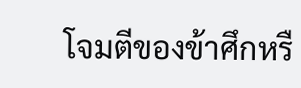โจมตีของข้าศึกหรื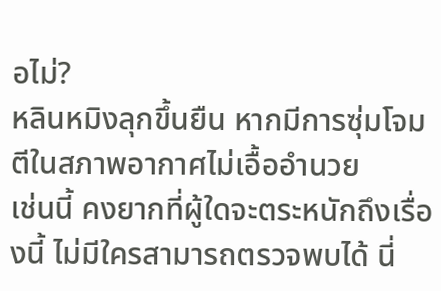อไม่?
หลินหมิงลุกขึ้นยืน หากมีการซุ่มโจมตีในสภาพอากาศไม่เอื้ออำนวย
เช่นนี้ คงยากที่ผู้ใดจะตระหนักถึงเรื่องนี้ ไม่มีใครสามารถตรวจพบได้ นี่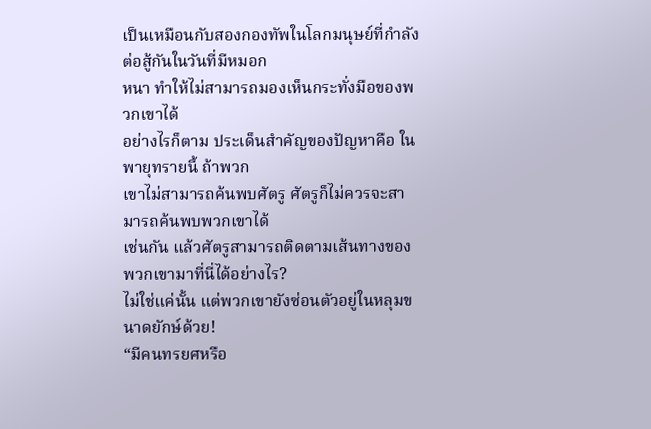เป็นเหมือนกับสองกองทัพในโลกมนุษย์ที่กำลังต่อสู้กันในวันที่มีหมอก
หนา ทำให้ไม่สามารถมองเห็นกระทั่งมือของพวกเขาได้
อย่างไรก็ตาม ประเด็นสำคัญของปัญหาคือ ในพายุทรายนี้ ถ้าพวก
เขาไม่สามารถค้นพบศัตรู ศัตรูก็ไม่ควรจะสามารถค้นพบพวกเขาได้
เช่นกัน แล้วศัตรูสามารถติดตามเส้นทางของพวกเขามาที่นี่ได้อย่างไร?
ไม่ใช่แค่นั้น แต่พวกเขายังซ่อนตัวอยู่ในหลุมขนาดยักษ์ด้วย!
“มีคนทรยศหรือ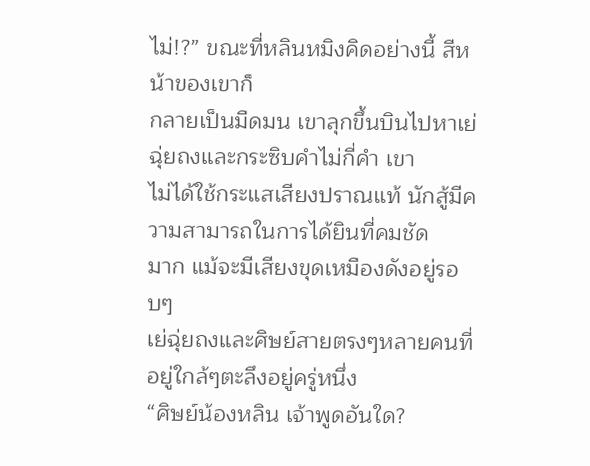ไม่!?” ขณะที่หลินหมิงคิดอย่างนี้ สีหน้าของเขาก็
กลายเป็นมืดมน เขาลุกขึ้นบินไปหาเย่ฉุ่ยถงและกระซิบคำไม่กี่คำ เขา
ไม่ได้ใช้กระแสเสียงปราณแท้ นักสู้มีความสามารถในการได้ยินที่คมชัด
มาก แม้จะมีเสียงขุดเหมืองดังอยู่รอบๆ
เย่ฉุ่ยถงและศิษย์สายตรงๆหลายคนที่อยู่ใกล้ๆตะลึงอยู่ครู่หนึ่ง
“ศิษย์น้องหลิน เจ้าพูดอันใด?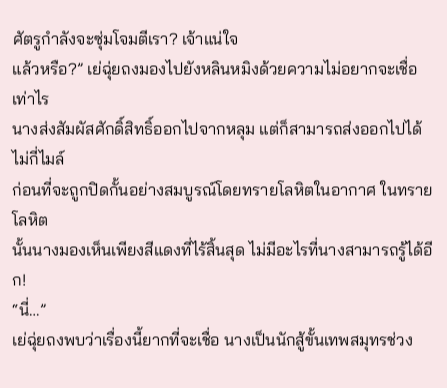ศัตรูกำลังจะซุ่มโจมตีเรา? เจ้าแน่ใจ
แล้วหรือ?” เย่ฉุ่ยถงมองไปยังหลินหมิงด้วยความไม่อยากจะเชื่อเท่าไร
นางส่งสัมผัสศักดิ์สิทธิ์ออกไปจากหลุม แต่ก็สามารถส่งออกไปได้ไม่กี่ไมล์
ก่อนที่จะถูกปิดกั้นอย่างสมบูรณ์โดยทรายโลหิตในอากาศ ในทรายโลหิต
นั้นนางมองเห็นเพียงสีแดงที่ไร้สิ้นสุด ไม่มีอะไรที่นางสามารถรู้ได้อีก!
“นี่…”
เย่ฉุ่ยถงพบว่าเรื่องนี้ยากที่จะเชื่อ นางเป็นนักสู้ขั้นเทพสมุทรช่วง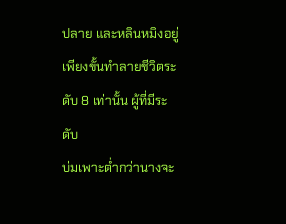ปลาย และหลินหมิงอยู่เพียงขั้นทำลายชีวิตระดับ 8 เท่านั้น ผู้ที่มีระดับ
บ่มเพาะต่ำกว่านางจะ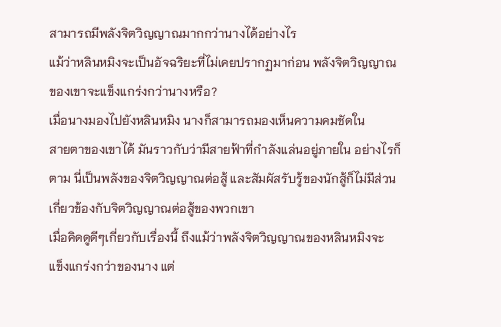สามารถมีพลังจิตวิญญาณมากกว่านางได้อย่างไร
แม้ว่าหลินหมิงจะเป็นอัจฉริยะที่ไม่เคยปรากฏมาก่อน พลังจิตวิญญาณ
ของเขาจะแข็งแกร่งกว่านางหรือ?
เมื่อนางมองไปยังหลินหมิง นางก็สามารถมองเห็นความคมชัดใน
สายตาของเขาได้ มันราวกับว่ามีสายฟ้าที่กำลังแล่นอยู่ภายใน อย่างไรก็
ตาม นี่เป็นพลังของจิตวิญญาณต่อสู้ และสัมผัสรับรู้ของนักสู้ก็ไม่มีส่วน
เกี่ยวข้องกับจิตวิญญาณต่อสู้ของพวกเขา
เมื่อคิดดูดีๆเกี่ยวกับเรื่องนี้ ถึงแม้ว่าพลังจิตวิญญาณของหลินหมิงจะ
แข็งแกร่งกว่าของนาง แต่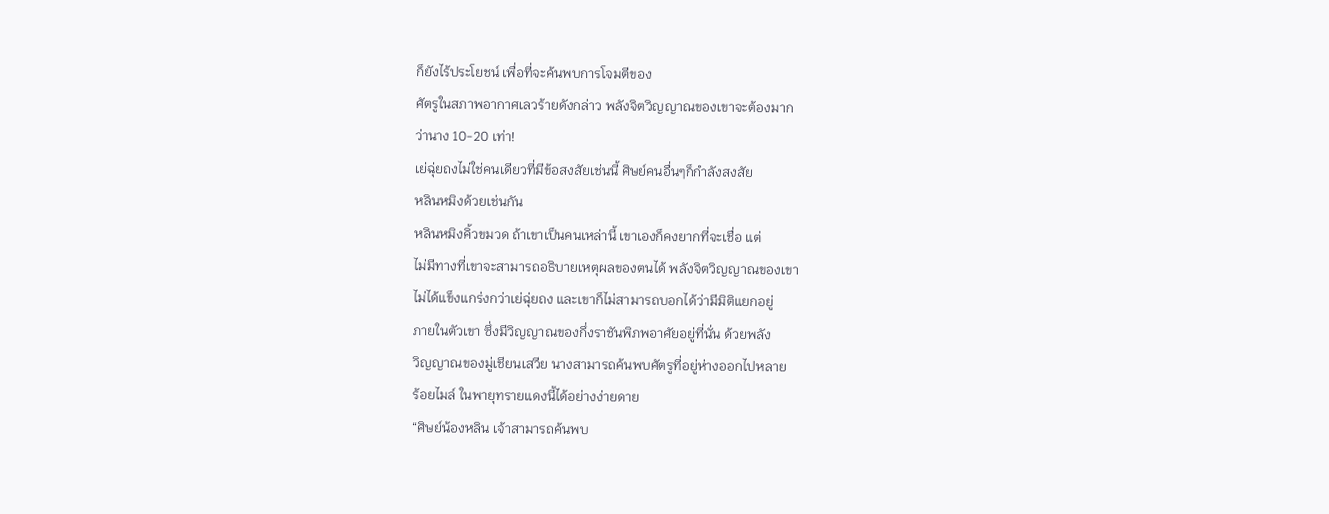ก็ยังไร้ประโยชน์ เพื่อที่จะค้นพบการโจมตีของ
ศัตรูในสภาพอากาศเลวร้ายดังกล่าว พลังจิตวิญญาณของเขาจะต้องมาก
ว่านาง 10-20 เท่า!
เย่ฉุ่ยถงไม่ใช่คนเดียวที่มีข้อสงสัยเช่นนี้ ศิษย์คนอื่นๆก็กำลังสงสัย
หลินหมิงด้วยเช่นกัน
หลินหมิงคิ้วขมวด ถ้าเขาเป็นคนเหล่านี้ เขาเองก็คงยากที่จะเชื่อ แต่
ไม่มีทางที่เขาจะสามารถอธิบายเหตุผลของตนได้ พลังจิตวิญญาณของเขา
ไม่ได้แข็งแกร่งกว่าเย่ฉุ่ยถง และเขาก็ไม่สามารถบอกได้ว่ามีมิติแยกอยู่
ภายในตัวเขา ซึ่งมีวิญญาณของกึ่งราชันพิภพอาศัยอยู่ที่นั่น ด้วยพลัง
วิญญาณของมู่เชียนเสวีย นางสามารถค้นพบศัตรูที่อยู่ห่างออกไปหลาย
ร้อยไมล์ ในพายุทรายแดงนี้ได้อย่างง่ายดาย
“ศิษย์น้องหลิน เจ้าสามารถค้นพบ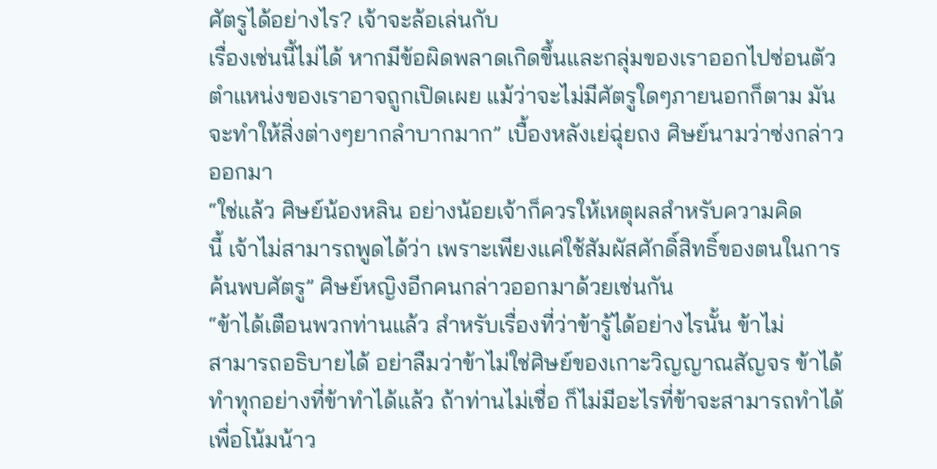ศัตรูได้อย่างไร? เจ้าจะล้อเล่นกับ
เรื่องเช่นนี้ไม่ได้ หากมีข้อผิดพลาดเกิดขึ้นและกลุ่มของเราออกไปซ่อนตัว
ตำแหน่งของเราอาจถูกเปิดเผย แม้ว่าจะไม่มีศัตรูใดๆภายนอกก็ตาม มัน
จะทำให้สิ่งต่างๆยากลำบากมาก” เบื้องหลังเย่ฉุ่ยถง ศิษย์นามว่าซ่งกล่าว
ออกมา
“ใช่แล้ว ศิษย์น้องหลิน อย่างน้อยเจ้าก็ควรให้เหตุผลสำหรับความคิด
นี้ เจ้าไม่สามารถพูดได้ว่า เพราะเพียงแค่ใช้สัมผัสศักดิ์สิทธิ์ของตนในการ
ค้นพบศัตรู” ศิษย์หญิงอีกคนกล่าวออกมาด้วยเช่นกัน
“ข้าได้เตือนพวกท่านแล้ว สำหรับเรื่องที่ว่าข้ารู้ได้อย่างไรนั้น ข้าไม่
สามารถอธิบายได้ อย่าลืมว่าข้าไม่ใช่ศิษย์ของเกาะวิญญาณสัญจร ข้าได้
ทำทุกอย่างที่ข้าทำได้แล้ว ถ้าท่านไม่เชื่อ ก็ไม่มีอะไรที่ข้าจะสามารถทำได้
เพื่อโน้มน้าว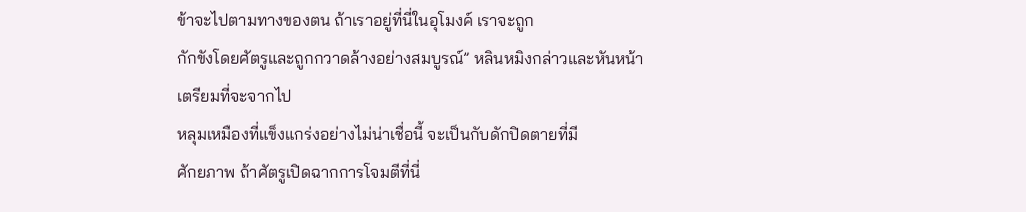ข้าจะไปตามทางของตน ถ้าเราอยู่ที่นี่ในอุโมงค์ เราจะถูก
กักขังโดยศัตรูและถูกกวาดล้างอย่างสมบูรณ์” หลินหมิงกล่าวและหันหน้า
เตรียมที่จะจากไป
หลุมเหมืองที่แข็งแกร่งอย่างไม่น่าเชื่อนี้ จะเป็นกับดักปิดตายที่มี
ศักยภาพ ถ้าศัตรูเปิดฉากการโจมตีที่นี่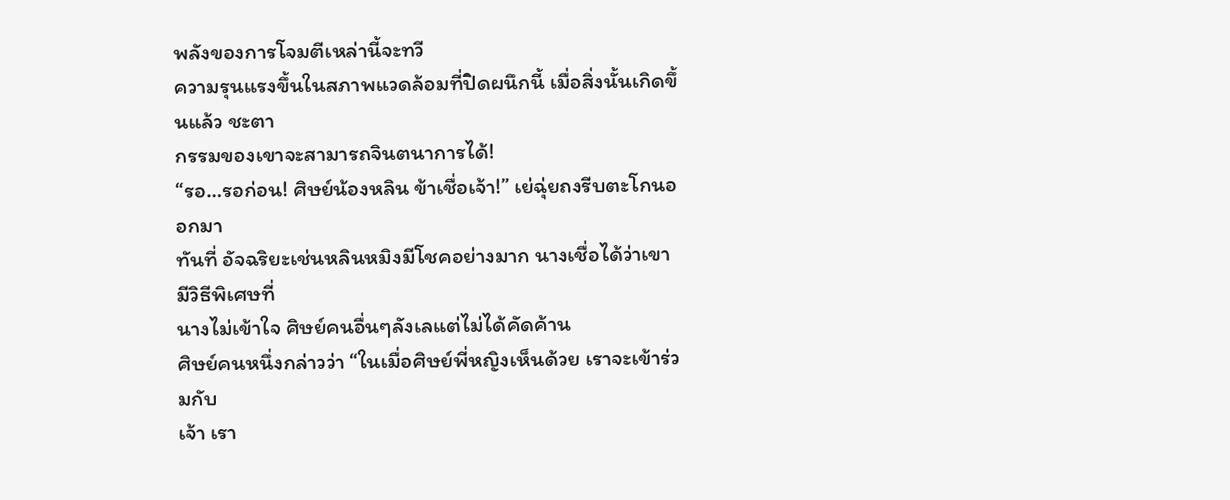พลังของการโจมตีเหล่านี้จะทวี
ความรุนแรงขึ้นในสภาพแวดล้อมที่ปิดผนึกนี้ เมื่อสิ่งนั้นเกิดขึ้นแล้ว ชะตา
กรรมของเขาจะสามารถจินตนาการได้!
“รอ…รอก่อน! ศิษย์น้องหลิน ข้าเชื่อเจ้า!” เย่ฉุ่ยถงรีบตะโกนออกมา
ทันที่ อัจฉริยะเช่นหลินหมิงมีโชคอย่างมาก นางเชื่อได้ว่าเขามีวิธีพิเศษที่
นางไม่เข้าใจ ศิษย์คนอื่นๆลังเลแต่ไม่ได้คัดค้าน
ศิษย์คนหนึ่งกล่าวว่า “ในเมื่อศิษย์พี่หญิงเห็นด้วย เราจะเข้าร่วมกับ
เจ้า เรา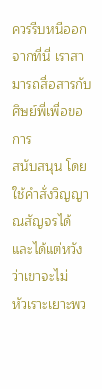ควรรีบหนีออกจากที่นี่ เราสามารถสื่อสารกับศิษย์พี่เพื่อขอการ
สนับสนุน โดยใช้คำสั่งวิญญาณสัญจรได้ และได้แต่หวังว่าเขาจะไม่
หัวเราะเยาะพว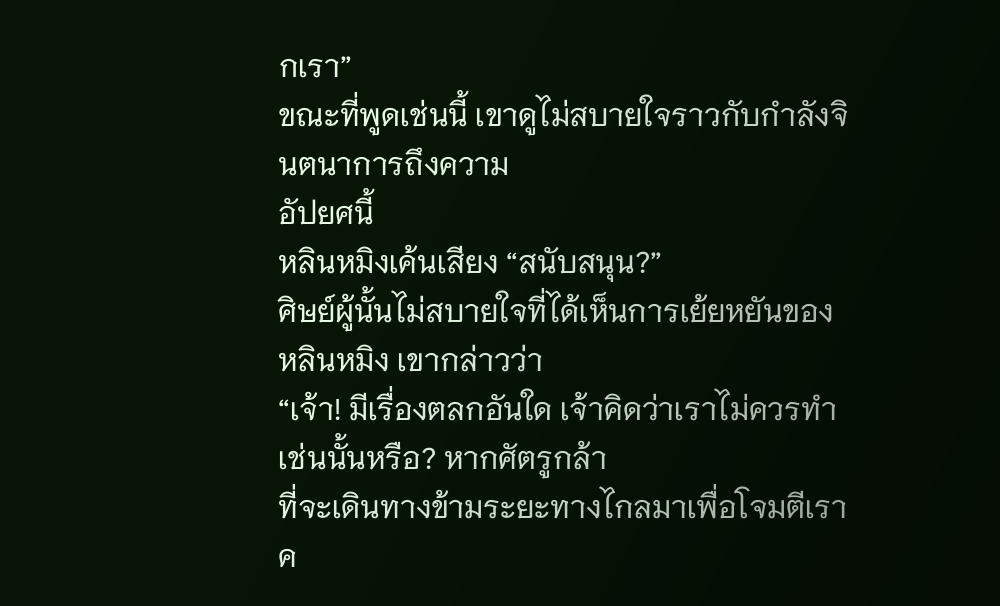กเรา”
ขณะที่พูดเช่นนี้ เขาดูไม่สบายใจราวกับกำลังจินตนาการถึงความ
อัปยศนี้
หลินหมิงเค้นเสียง “สนับสนุน?”
ศิษย์ผู้นั้นไม่สบายใจที่ได้เห็นการเย้ยหยันของหลินหมิง เขากล่าวว่า
“เจ้า! มีเรื่องตลกอันใด เจ้าคิดว่าเราไม่ควรทำเช่นนั้นหรือ? หากศัตรูกล้า
ที่จะเดินทางข้ามระยะทางไกลมาเพื่อโจมตีเรา ค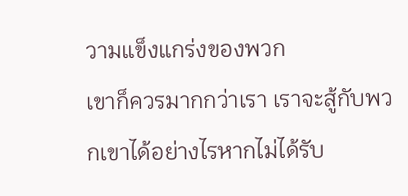วามแข็งแกร่งของพวก
เขาก็ควรมากกว่าเรา เราจะสู้กับพวกเขาได้อย่างไรหากไม่ได้รับ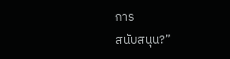การ
สนับสนุน?”